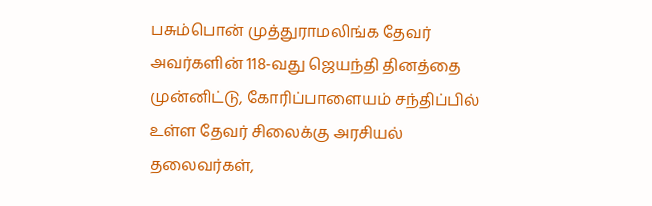பசும்பொன் முத்துராமலிங்க தேவர் அவர்களின் 118-வது ஜெயந்தி தினத்தை முன்னிட்டு, கோரிப்பாளையம் சந்திப்பில் உள்ள தேவர் சிலைக்கு அரசியல் தலைவர்கள்,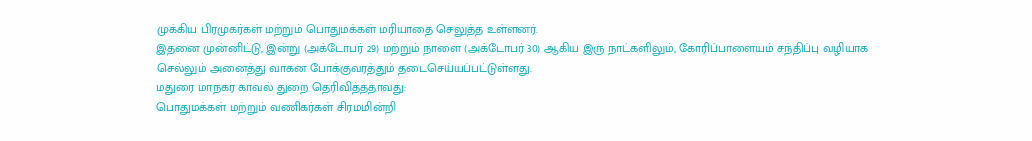முக்கிய பிரமுகர்கள் மற்றும் பொதுமக்கள் மரியாதை செலுத்த உள்ளனர்.
இதனை முன்னிட்டு, இன்று (அக்டோபர் 29) மற்றும் நாளை (அக்டோபர் 30) ஆகிய இரு நாட்களிலும், கோரிப்பாளையம் சந்திப்பு வழியாக செல்லும் அனைத்து வாகன போக்குவரத்தும் தடைசெய்யப்பட்டுள்ளது.
மதுரை மாநகர காவல் துறை தெரிவித்ததாவது:
பொதுமக்கள் மற்றும் வணிகர்கள் சிரமமின்றி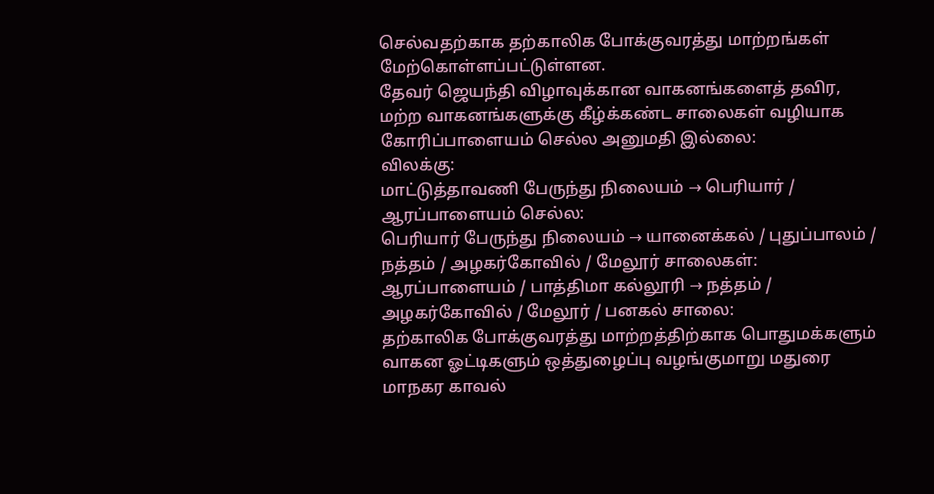செல்வதற்காக தற்காலிக போக்குவரத்து மாற்றங்கள் மேற்கொள்ளப்பட்டுள்ளன.
தேவர் ஜெயந்தி விழாவுக்கான வாகனங்களைத் தவிர,
மற்ற வாகனங்களுக்கு கீழ்க்கண்ட சாலைகள் வழியாக கோரிப்பாளையம் செல்ல அனுமதி இல்லை:
விலக்கு:
மாட்டுத்தாவணி பேருந்து நிலையம் → பெரியார் / ஆரப்பாளையம் செல்ல:
பெரியார் பேருந்து நிலையம் → யானைக்கல் / புதுப்பாலம் / நத்தம் / அழகர்கோவில் / மேலூர் சாலைகள்:
ஆரப்பாளையம் / பாத்திமா கல்லூரி → நத்தம் / அழகர்கோவில் / மேலூர் / பனகல் சாலை:
தற்காலிக போக்குவரத்து மாற்றத்திற்காக பொதுமக்களும் வாகன ஓட்டிகளும் ஒத்துழைப்பு வழங்குமாறு மதுரை மாநகர காவல்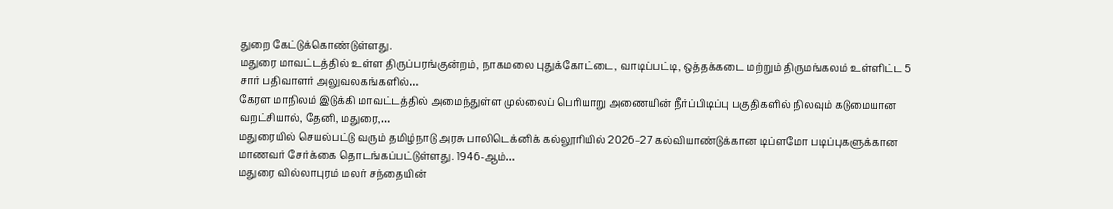துறை கேட்டுக்கொண்டுள்ளது.
மதுரை மாவட்டத்தில் உள்ள திருப்பரங்குன்றம், நாகமலை புதுக்கோட்டை, வாடிப்பட்டி, ஒத்தக்கடை மற்றும் திருமங்கலம் உள்ளிட்ட 5 சார் பதிவாளர் அலுவலகங்களில்…
கேரள மாநிலம் இடுக்கி மாவட்டத்தில் அமைந்துள்ள முல்லைப் பெரியாறு அணையின் நீர்ப்பிடிப்பு பகுதிகளில் நிலவும் கடுமையான வறட்சியால், தேனி, மதுரை,…
மதுரையில் செயல்பட்டு வரும் தமிழ்நாடு அரசு பாலிடெக்னிக் கல்லூரியில் 2026–27 கல்வியாண்டுக்கான டிப்ளமோ படிப்புகளுக்கான மாணவர் சேர்க்கை தொடங்கப்பட்டுள்ளது. 1946-ஆம்…
மதுரை வில்லாபுரம் மலர் சந்தையின்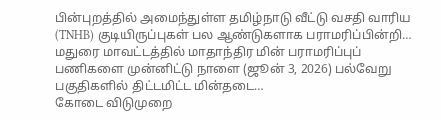பின்புறத்தில் அமைந்துள்ள தமிழ்நாடு வீட்டு வசதி வாரிய (TNHB) குடியிருப்புகள் பல ஆண்டுகளாக பராமரிப்பின்றி…
மதுரை மாவட்டத்தில் மாதாந்திர மின் பராமரிப்புப் பணிகளை முன்னிட்டு நாளை (ஜூன் 3, 2026) பல்வேறு பகுதிகளில் திட்டமிட்ட மின்தடை…
கோடை விடுமுறை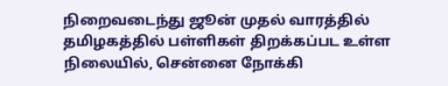நிறைவடைந்து ஜூன் முதல் வாரத்தில் தமிழகத்தில் பள்ளிகள் திறக்கப்பட உள்ள நிலையில், சென்னை நோக்கி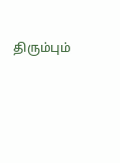திரும்பும்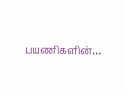பயணிகளின்…